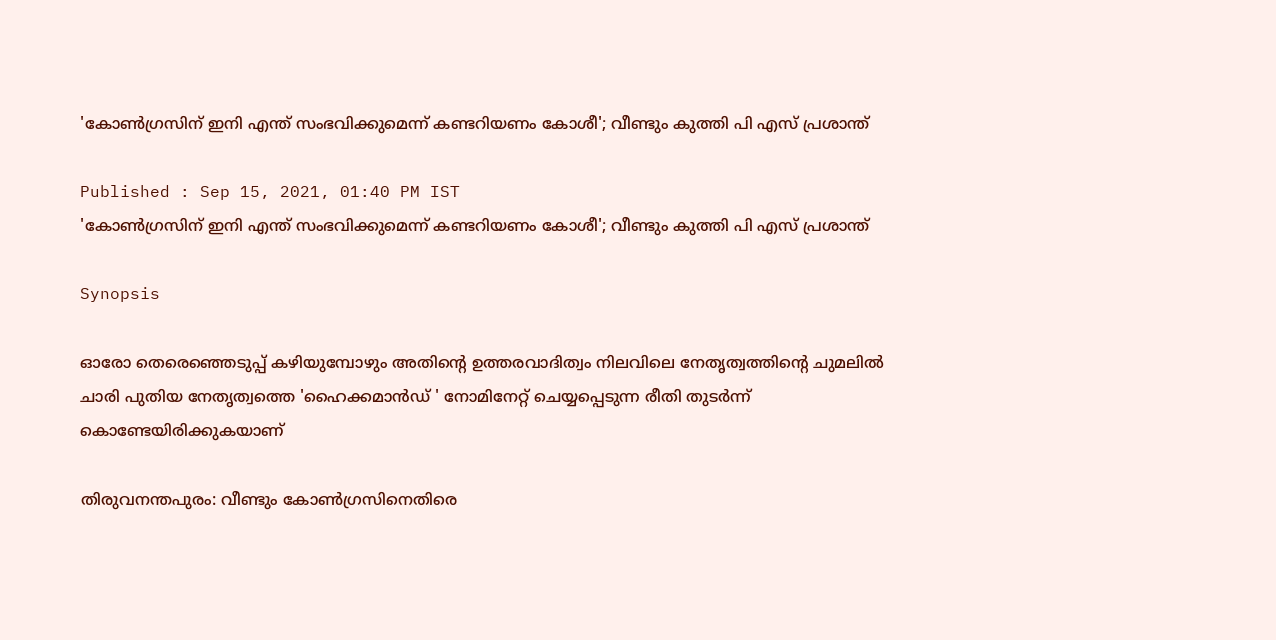'കോൺഗ്രസിന് ഇനി എന്ത് സംഭവിക്കുമെന്ന് കണ്ടറിയണം കോശീ'; വീണ്ടും കുത്തി പി എസ് പ്രശാന്ത്

Published : Sep 15, 2021, 01:40 PM IST
'കോൺഗ്രസിന് ഇനി എന്ത് സംഭവിക്കുമെന്ന് കണ്ടറിയണം കോശീ'; വീണ്ടും കുത്തി പി എസ് പ്രശാന്ത്

Synopsis

ഓരോ തെരെഞ്ഞെടുപ്പ് കഴിയുമ്പോഴും അതിന്‍റെ ഉത്തരവാദിത്വം നിലവിലെ നേതൃത്വത്തിന്റെ ചുമലിൽ ചാരി പുതിയ നേതൃത്വത്തെ 'ഹൈക്കമാൻഡ് ' നോമിനേറ്റ് ചെയ്യപ്പെടുന്ന രീതി തുടർന്ന് കൊണ്ടേയിരിക്കുകയാണ്

തിരുവനന്തപുരം: വീണ്ടും കോണ്‍ഗ്രസിനെതിരെ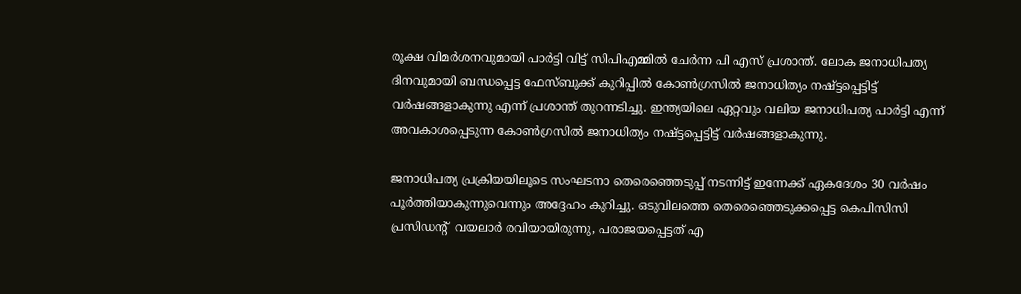രൂക്ഷ വിമര്‍ശനവുമായി പാര്‍ട്ടി വിട്ട് സിപിഎമ്മില്‍ ചേര്‍ന്ന പി എസ് പ്രശാന്ത്. ലോക ജനാധിപത്യ ദിനവുമായി ബന്ധപ്പെട്ട ഫേസ്ബുക്ക് കുറിപ്പില്‍ കോൺഗ്രസിൽ ജനാധിത്യം നഷ്ട്ടപ്പെട്ടിട്ട് വർഷങ്ങളാകുന്നു എന്ന് പ്രശാന്ത് തുറന്നടിച്ചു. ഇന്ത്യയിലെ ഏറ്റവും വലിയ ജനാധിപത്യ പാർട്ടി എന്ന് അവകാശപ്പെടുന്ന കോൺഗ്രസിൽ ജനാധിത്യം നഷ്ട്ടപ്പെട്ടിട്ട് വർഷങ്ങളാകുന്നു.

ജനാധിപത്യ പ്രക്രിയയിലൂടെ സംഘടനാ തെരെഞ്ഞെടുപ്പ് നടന്നിട്ട് ഇന്നേക്ക് ഏകദേശം 30 വർഷം പൂർത്തിയാകുന്നുവെന്നും അദ്ദേഹം കുറിച്ചു. ഒടുവിലത്തെ തെരെഞ്ഞെടുക്കപ്പെട്ട കെപിസിസി പ്രസിഡന്‍റ്  വയലാർ രവിയായിരുന്നു, പരാജയപ്പെട്ടത് എ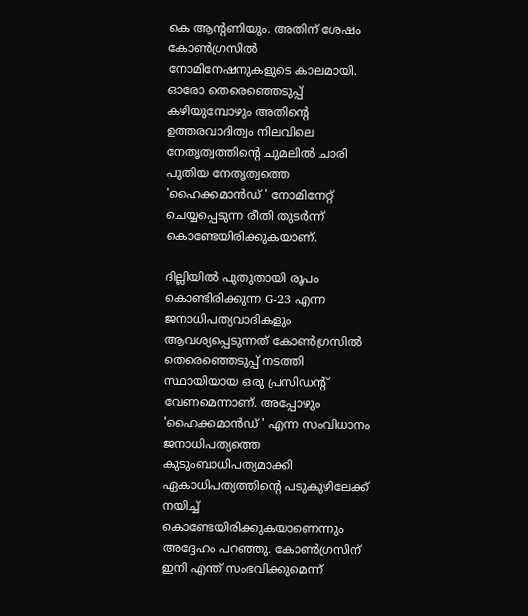കെ ആന്‍റണിയും. അതിന് ശേഷം കോൺഗ്രസിൽ നോമിനേഷനുകളുടെ കാലമായി. ഓരോ തെരെഞ്ഞെടുപ്പ് കഴിയുമ്പോഴും അതിന്‍റെ ഉത്തരവാദിത്വം നിലവിലെ നേതൃത്വത്തിന്റെ ചുമലിൽ ചാരി പുതിയ നേതൃത്വത്തെ 'ഹൈക്കമാൻഡ് ' നോമിനേറ്റ് ചെയ്യപ്പെടുന്ന രീതി തുടർന്ന് കൊണ്ടേയിരിക്കുകയാണ്.

ദില്ലിയില്‍ പുതുതായി രൂപം കൊണ്ടിരിക്കുന്ന G-23 എന്ന ജനാധിപത്യവാദികളും ആവശ്യപ്പെടുന്നത് കോൺഗ്രസിൽ തെരെഞ്ഞെടുപ്പ് നടത്തി സ്ഥായിയായ ഒരു പ്രസിഡന്‍റ് വേണമെന്നാണ്. അപ്പോഴും 'ഹൈക്കമാൻഡ് ' എന്ന സംവിധാനം ജനാധിപത്യത്തെ കുടുംബാധിപത്യമാക്കി ഏകാധിപത്യത്തിന്‍റെ പടുകുഴിലേക്ക് നയിച്ച് കൊണ്ടേയിരിക്കുകയാണെന്നും അദ്ദേഹം പറഞ്ഞു. കോൺഗ്രസിന് ഇനി എന്ത് സംഭവിക്കുമെന്ന്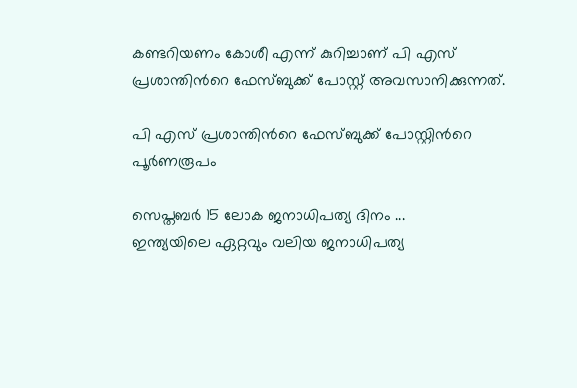കണ്ടറിയണം കോശീ എന്ന് കുറിച്ചാണ് പി എസ് പ്രശാന്തിന്‍റെ ഫേസ്ബുക്ക് പോസ്റ്റ് അവസാനിക്കുന്നത്.

പി എസ് പ്രശാന്തിന്‍റെ ഫേസ്ബുക്ക് പോസ്റ്റിന്‍റെ പൂര്‍ണരൂപം

സെപ്തബർ 15 ലോക ജനാധിപത്യ ദിനം ...
ഇന്ത്യയിലെ ഏറ്റവും വലിയ ജനാധിപത്യ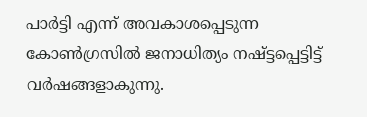പാർട്ടി എന്ന് അവകാശപ്പെടുന്ന കോൺഗ്രസിൽ ജനാധിത്യം നഷ്ട്ടപ്പെട്ടിട്ട് വർഷങ്ങളാകുന്നു.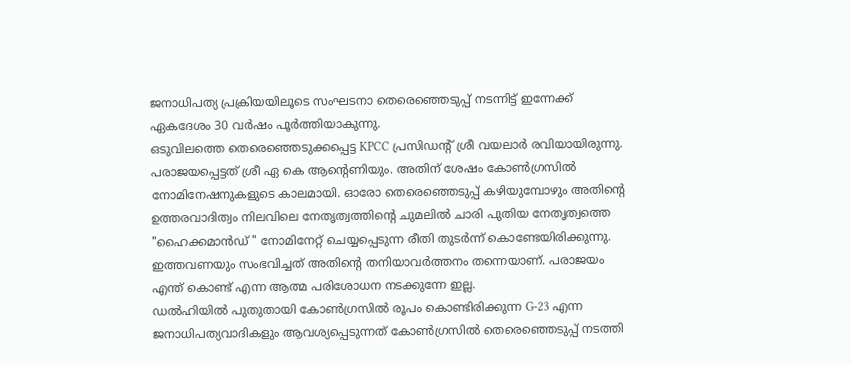ജനാധിപത്യ പ്രക്രിയയിലൂടെ സംഘടനാ തെരെഞ്ഞെടുപ്പ് നടന്നിട്ട് ഇന്നേക്ക് ഏകദേശം 30 വർഷം പൂർത്തിയാകുന്നു.
ഒടുവിലത്തെ തെരെഞ്ഞെടുക്കപ്പെട്ട KPCC പ്രസിഡന്റ് ശ്രീ വയലാർ രവിയായിരുന്നു. പരാജയപ്പെട്ടത് ശ്രീ ഏ കെ ആന്റെണിയും. അതിന് ശേഷം കോൺഗ്രസിൽ നോമിനേഷനുകളുടെ കാലമായി. ഓരോ തെരെഞ്ഞെടുപ്പ് കഴിയുമ്പോഴും അതിന്റെ ഉത്തരവാദിത്വം നിലവിലെ നേതൃത്വത്തിന്റെ ചുമലിൽ ചാരി പുതിയ നേതൃത്വത്തെ "ഹൈക്കമാൻഡ് " നോമിനേറ്റ് ചെയ്യപ്പെടുന്ന രീതി തുടർന്ന് കൊണ്ടേയിരിക്കുന്നു. ഇത്തവണയും സംഭവിച്ചത് അതിന്റെ തനിയാവർത്തനം തന്നെയാണ്. പരാജയം എന്ത് കൊണ്ട് എന്ന ആത്മ പരിശോധന നടക്കുന്നേ ഇല്ല.
ഡൽഹിയിൽ പുതുതായി കോൺഗ്രസിൽ രൂപം കൊണ്ടിരിക്കുന്ന G-23 എന്ന ജനാധിപത്യവാദികളും ആവശ്യപ്പെടുന്നത് കോൺഗ്രസിൽ തെരെഞ്ഞെടുപ്പ് നടത്തി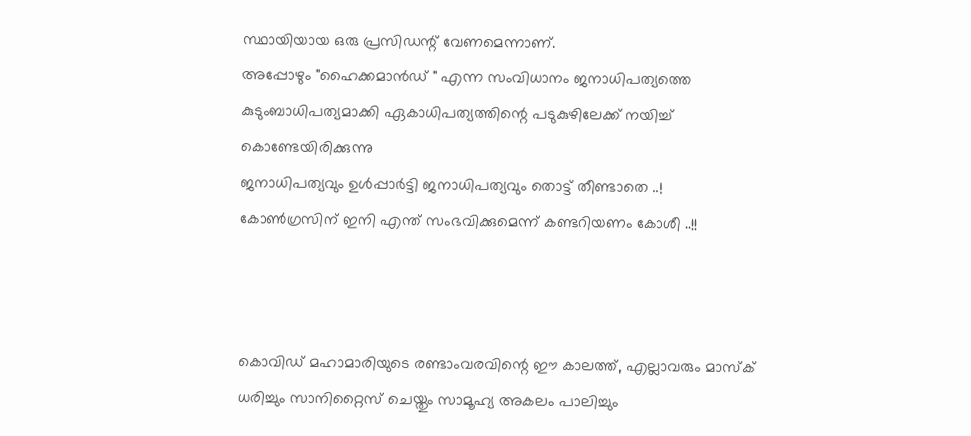സ്ഥായിയായ ഒരു പ്രസിഡന്റ് വേണമെന്നാണ്.
അപ്പോഴും "ഹൈക്കമാൻഡ് " എന്ന സംവിധാനം ജനാധിപത്യത്തെ കുടുംബാധിപത്യമാക്കി ഏകാധിപത്യത്തിന്റെ പടുകുഴിലേക്ക് നയിച്ച് കൊണ്ടേയിരിക്കുന്നു
ജനാധിപത്യവും ഉൾപ്പാർട്ടി ജനാധിപത്യവും തൊട്ട് തീണ്ടാതെ ..!
കോൺഗ്രസിന് ഇനി എന്ത് സംഭവിക്കുമെന്ന് കണ്ടറിയണം കോശീ ..!!



കൊവിഡ് മഹാമാരിയുടെ രണ്ടാംവരവിന്റെ ഈ കാലത്ത്, എല്ലാവരും മാസ്‌ക് ധരിച്ചും സാനിറ്റൈസ് ചെയ്തും സാമൂഹ്യ അകലം പാലിച്ചും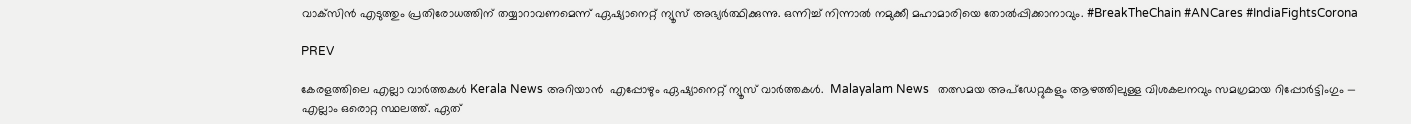വാക്‌സിന്‍ എടുത്തും പ്രതിരോധത്തിന് തയ്യാറാവണമെന്ന് ഏഷ്യാനെറ്റ് ന്യൂസ് അഭ്യര്‍ത്ഥിക്കുന്നു. ഒന്നിച്ച് നിന്നാല്‍ നമുക്കീ മഹാമാരിയെ തോല്‍പ്പിക്കാനാവും. #BreakTheChain #ANCares #IndiaFightsCorona

PREV

കേരളത്തിലെ എല്ലാ വാർത്തകൾ Kerala News അറിയാൻ  എപ്പോഴും ഏഷ്യാനെറ്റ് ന്യൂസ് വാർത്തകൾ.  Malayalam News   തത്സമയ അപ്‌ഡേറ്റുകളും ആഴത്തിലുള്ള വിശകലനവും സമഗ്രമായ റിപ്പോർട്ടിംഗും — എല്ലാം ഒരൊറ്റ സ്ഥലത്ത്. ഏത്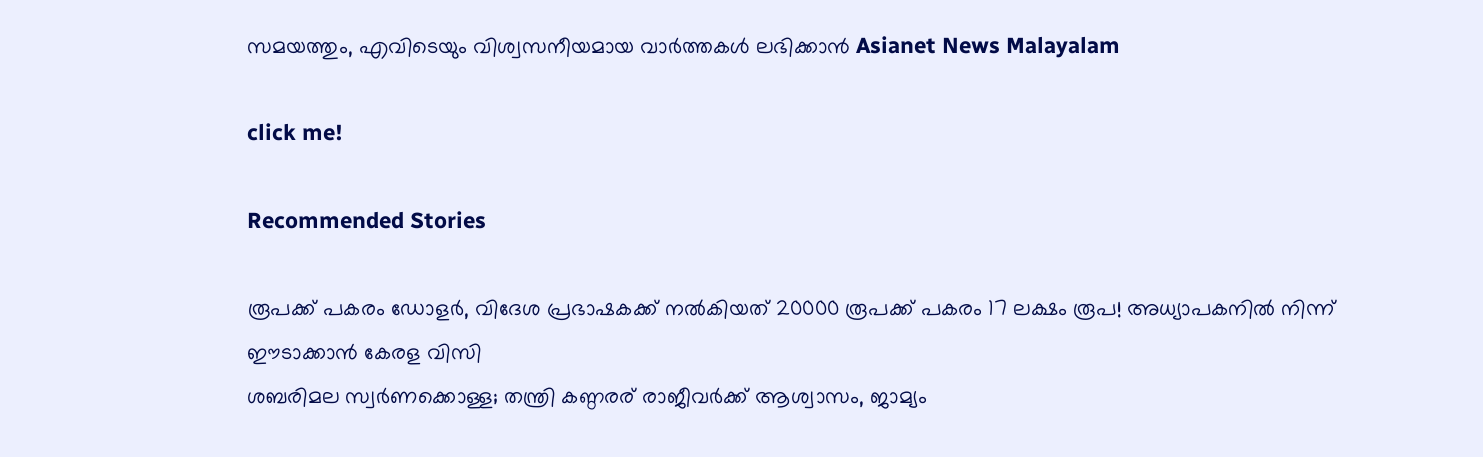സമയത്തും, എവിടെയും വിശ്വസനീയമായ വാർത്തകൾ ലഭിക്കാൻ Asianet News Malayalam

click me!

Recommended Stories

രൂപക്ക് പകരം ഡോളർ, വിദേശ പ്രഭാഷകക്ക് നൽകിയത് 20000 രൂപക്ക് പകരം 17 ലക്ഷം രൂപ! അധ്യാപകനിൽ നിന്ന് ഈടാക്കാൻ കേരള വിസി
ശബരിമല സ്വർണക്കൊള്ള; തന്ത്രി കണ്ഠരര് രാജീവര്‍ക്ക് ആശ്വാസം, ജാമ്യം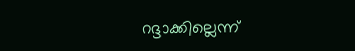റദ്ദാക്കില്ലെന്ന്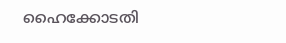ഹൈക്കോടതി